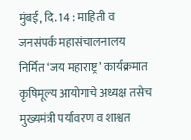मुंबई, दि. 14 : माहिती व जनसंपर्क महासंचालनालय निर्मित ‘जय महाराष्ट्र’ कार्यक्रमात कृषिमूल्य आयोगाचे अध्यक्ष तसेच मुख्यमंत्री पर्यावरण व शाश्वत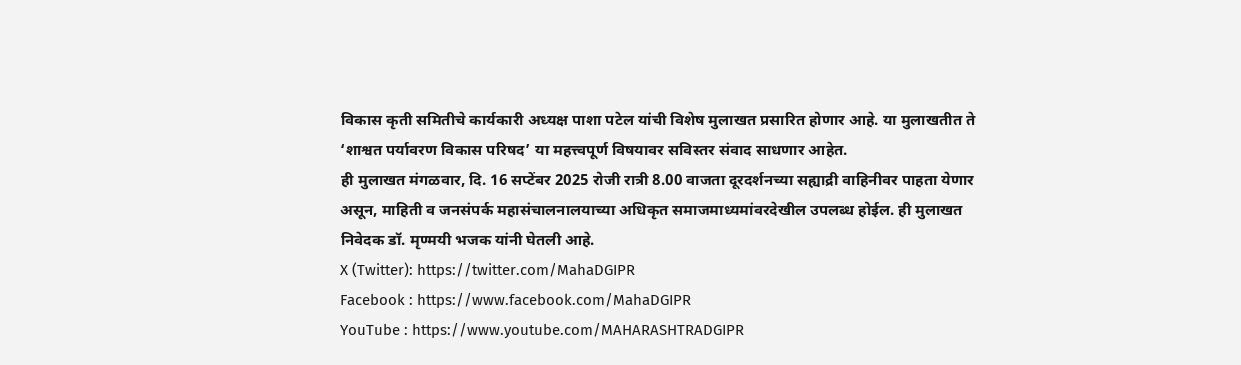विकास कृती समितीचे कार्यकारी अध्यक्ष पाशा पटेल यांची विशेष मुलाखत प्रसारित होणार आहे. या मुलाखतीत ते ‘शाश्वत पर्यावरण विकास परिषद’ या महत्त्वपूर्ण विषयावर सविस्तर संवाद साधणार आहेत.
ही मुलाखत मंगळवार, दि. 16 सप्टेंबर 2025 रोजी रात्री 8.00 वाजता दूरदर्शनच्या सह्याद्री वाहिनीवर पाहता येणार असून, माहिती व जनसंपर्क महासंचालनालयाच्या अधिकृत समाजमाध्यमांवरदेखील उपलब्ध होईल. ही मुलाखत निवेदक डॉ. मृण्मयी भजक यांनी घेतली आहे.
X (Twitter): https://twitter.com/MahaDGIPR
Facebook : https://www.facebook.com/MahaDGIPR
YouTube : https://www.youtube.com/MAHARASHTRADGIPR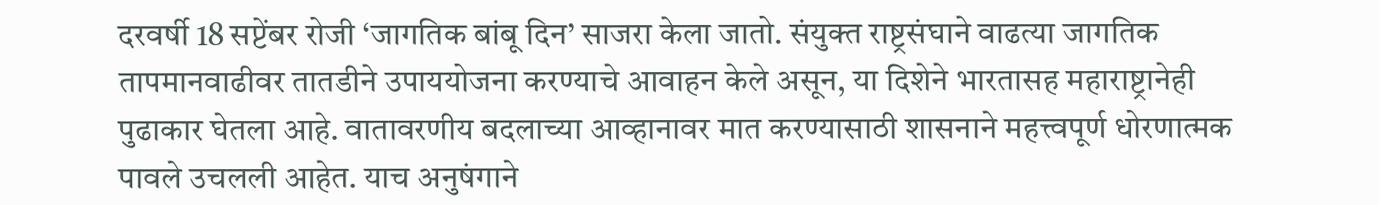दरवर्षी 18 सप्टेंबर रोजी ‘जागतिक बांबू दिन’ साजरा केला जातो. संयुक्त राष्ट्रसंघाने वाढत्या जागतिक तापमानवाढीवर तातडीने उपाययोजना करण्याचे आवाहन केले असून, या दिशेने भारतासह महाराष्ट्रानेही पुढाकार घेतला आहे. वातावरणीय बदलाच्या आव्हानावर मात करण्यासाठी शासनाने महत्त्वपूर्ण धोरणात्मक पावले उचलली आहेत. याच अनुषंगाने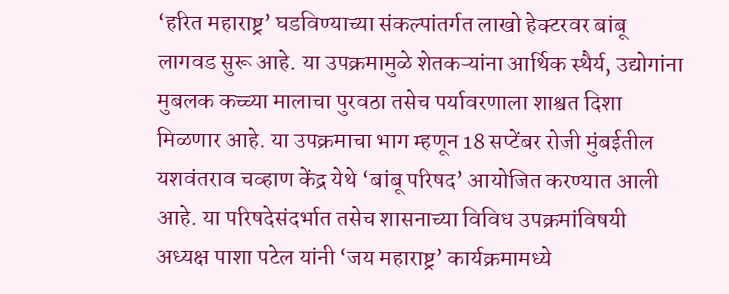‘हरित महाराष्ट्र’ घडविण्याच्या संकल्पांतर्गत लाखो हेक्टरवर बांबू लागवड सुरू आहे. या उपक्रमामुळे शेतकऱ्यांना आर्थिक स्थैर्य, उद्योगांना मुबलक कच्च्या मालाचा पुरवठा तसेच पर्यावरणाला शाश्वत दिशा मिळणार आहे. या उपक्रमाचा भाग म्हणून 18 सप्टेंबर रोजी मुंबईतील यशवंतराव चव्हाण केंद्र येथे ‘बांबू परिषद’ आयोजित करण्यात आली आहे. या परिषदेसंदर्भात तसेच शासनाच्या विविध उपक्रमांविषयी अध्यक्ष पाशा पटेल यांनी ‘जय महाराष्ट्र’ कार्यक्रमामध्ये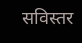सविस्तर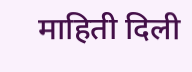माहिती दिली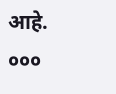आहे.
०००